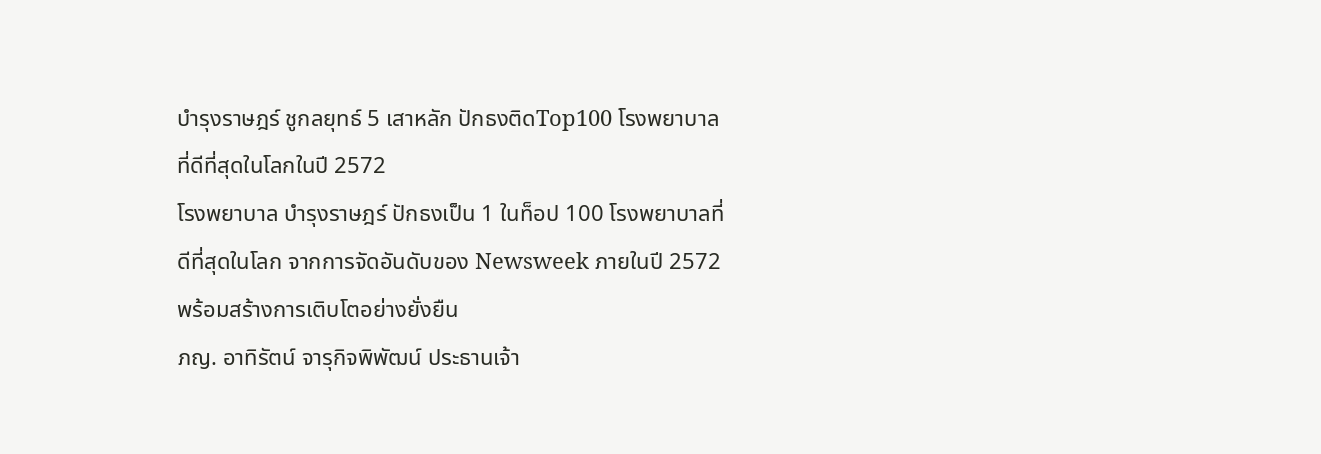บำรุงราษฎร์ ชูกลยุทธ์ 5 เสาหลัก ปักธงติดTop100 โรงพยาบาลที่ดีที่สุดในโลกในปี 2572
โรงพยาบาล บำรุงราษฎร์ ปักธงเป็น 1 ในท็อป 100 โรงพยาบาลที่ดีที่สุดในโลก จากการจัดอันดับของ Newsweek ภายในปี 2572 พร้อมสร้างการเติบโตอย่างยั่งยืน
ภญ. อาทิรัตน์ จารุกิจพิพัฒน์ ประธานเจ้า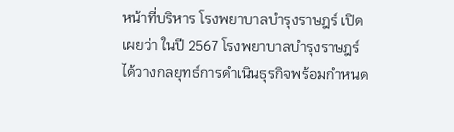หน้าที่บริหาร โรงพยาบาลบำรุงราษฎร์ เปิดเผยว่า ในปี 2567 โรงพยาบาลบำรุงราษฎร์ได้วางกลยุทธ์การดำเนินธุรกิจพร้อมกำหนด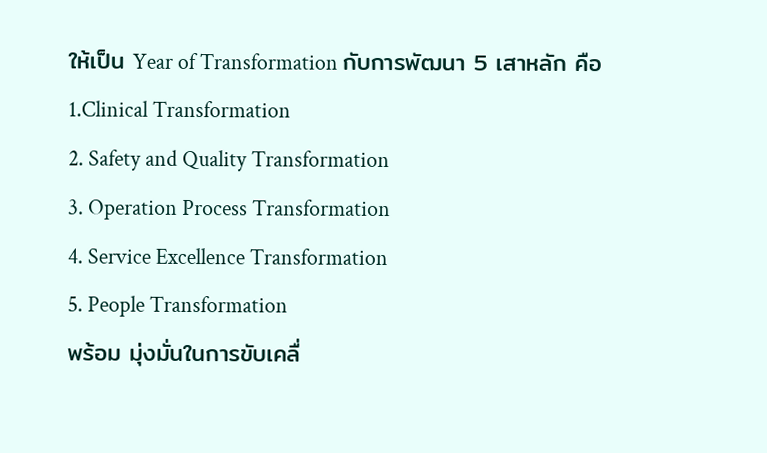ให้เป็น Year of Transformation กับการพัฒนา 5 เสาหลัก คือ
1.Clinical Transformation
2. Safety and Quality Transformation
3. Operation Process Transformation
4. Service Excellence Transformation
5. People Transformation
พร้อม มุ่งมั่นในการขับเคลื่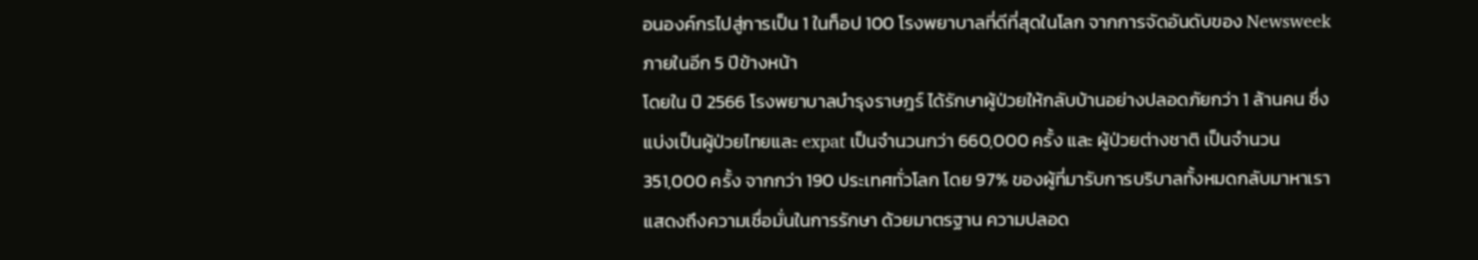อนองค์กรไปสู่การเป็น 1 ในท็อป 100 โรงพยาบาลที่ดีที่สุดในโลก จากการจัดอันดับของ Newsweek ภายในอีก 5 ปีข้างหน้า
โดยใน ปี 2566 โรงพยาบาลบำรุงราษฎร์ ได้รักษาผู้ป่วยให้กลับบ้านอย่างปลอดภัยกว่า 1 ล้านคน ซึ่งแบ่งเป็นผู้ป่วยไทยและ expat เป็นจำนวนกว่า 660,000 ครั้ง และ ผู้ป่วยต่างชาติ เป็นจำนวน 351,000 ครั้ง จากกว่า 190 ประเทศทั่วโลก โดย 97% ของผู้ที่มารับการบริบาลทั้งหมดกลับมาหาเรา แสดงถึงความเชื่อมั่นในการรักษา ด้วยมาตรฐาน ความปลอด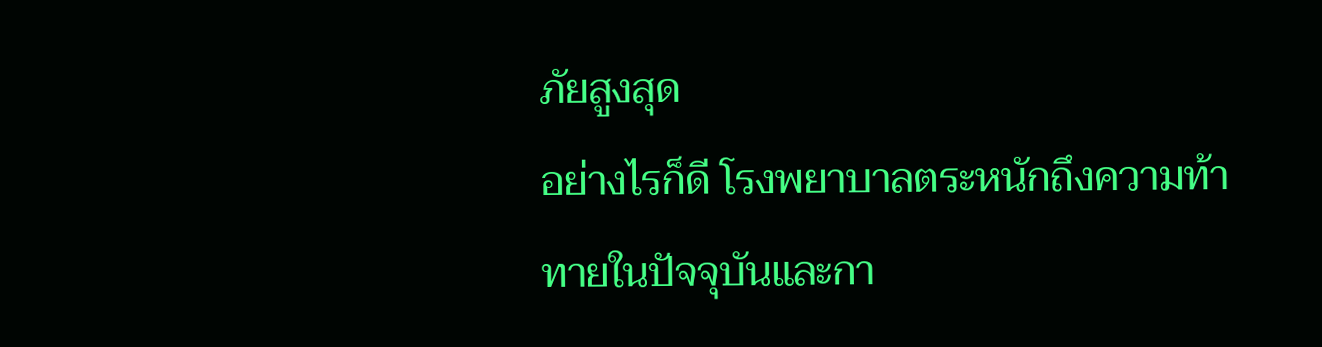ภัยสูงสุด
อย่างไรก็ดี โรงพยาบาลตระหนักถึงความท้าทายในปัจจุบันและกา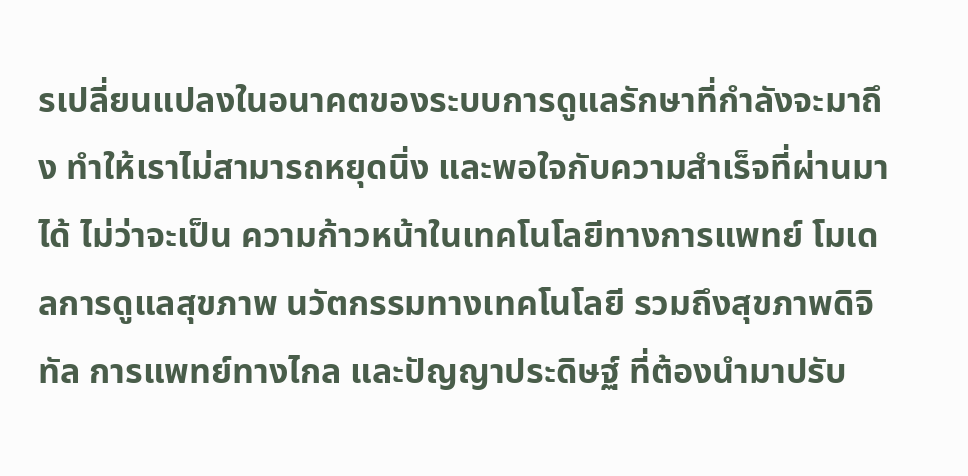รเปลี่ยนแปลงในอนาคตของระบบการดูแลรักษาที่กำลังจะมาถึง ทำให้เราไม่สามารถหยุดนิ่ง และพอใจกับความสำเร็จที่ผ่านมาได้ ไม่ว่าจะเป็น ความก้าวหน้าในเทคโนโลยีทางการแพทย์ โมเดลการดูแลสุขภาพ นวัตกรรมทางเทคโนโลยี รวมถึงสุขภาพดิจิทัล การแพทย์ทางไกล และปัญญาประดิษฐ์ ที่ต้องนำมาปรับ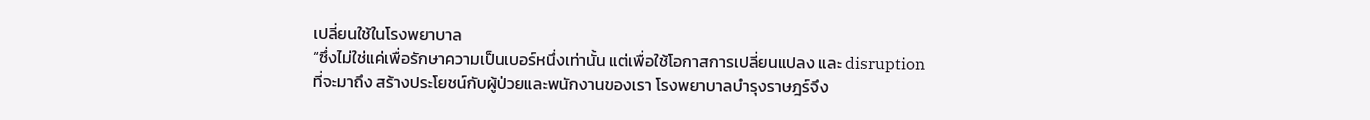เปลี่ยนใช้ในโรงพยาบาล
“ซึ่งไม่ใช่แค่เพื่อรักษาความเป็นเบอร์หนึ่งเท่านั้น แต่เพื่อใช้โอกาสการเปลี่ยนแปลง และ disruption ที่จะมาถึง สร้างประโยชน์กับผู้ป่วยและพนักงานของเรา โรงพยาบาลบำรุงราษฎร์จึง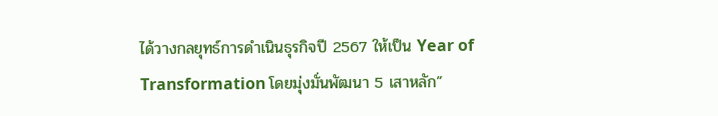ได้วางกลยุทธ์การดำเนินธุรกิจปี 2567 ให้เป็น Year of Transformation โดยมุ่งมั่นพัฒนา 5 เสาหลัก”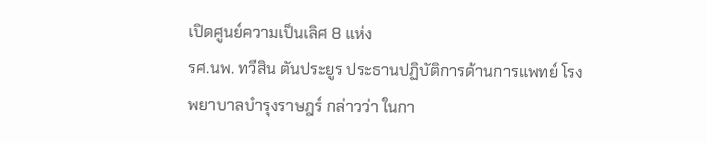เปิดศูนย์ความเป็นเลิศ 8 แห่ง
รศ.นพ. ทวีสิน ตันประยูร ประธานปฏิบัติการด้านการแพทย์ โรงพยาบาลบำรุงราษฎร์ กล่าวว่า ในกา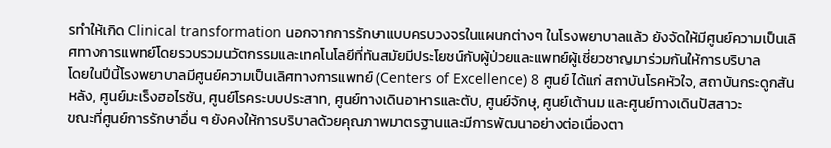รทำให้เกิด Clinical transformation นอกจากการรักษาแบบครบวงจรในแผนกต่างๆ ในโรงพยาบาลแล้ว ยังจัดให้มีศูนย์ความเป็นเลิศทางการแพทย์โดยรวบรวมนวัตกรรมและเทคโนโลยีที่ทันสมัยมีประโยชน์กับผู้ป่วยและแพทย์ผู้เชี่ยวชาญมาร่วมกันให้การบริบาล
โดยในปีนี้โรงพยาบาลมีศูนย์ความเป็นเลิศทางการแพทย์ (Centers of Excellence) 8 ศูนย์ ได้แก่ สถาบันโรคหัวใจ, สถาบันกระดูกสันหลัง, ศูนย์มะเร็งฮอไรซัน, ศูนย์โรคระบบประสาท, ศูนย์ทางเดินอาหารและตับ, ศูนย์จักษุ, ศูนย์เต้านม และศูนย์ทางเดินปัสสาวะ
ขณะที่ศูนย์การรักษาอื่น ๆ ยังคงให้การบริบาลด้วยคุณภาพมาตรฐานและมีการพัฒนาอย่างต่อเนื่องตา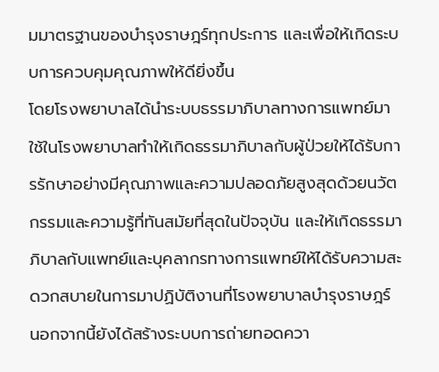มมาตรฐานของบำรุงราษฎร์ทุกประการ และเพื่อให้เกิดระบบการควบคุมคุณภาพให้ดียิ่งขึ้น
โดยโรงพยาบาลได้นำระบบธรรมาภิบาลทางการแพทย์มาใช้ในโรงพยาบาลทำให้เกิดธรรมาภิบาลกับผู้ป่วยให้ได้รับการรักษาอย่างมีคุณภาพและความปลอดภัยสูงสุดด้วยนวัตกรรมและความรู้ที่ทันสมัยที่สุดในปัจจุบัน และให้เกิดธรรมาภิบาลกับแพทย์และบุคลากรทางการแพทย์ให้ได้รับความสะดวกสบายในการมาปฏิบัติงานที่โรงพยาบาลบำรุงราษฎร์
นอกจากนี้ยังได้สร้างระบบการถ่ายทอดควา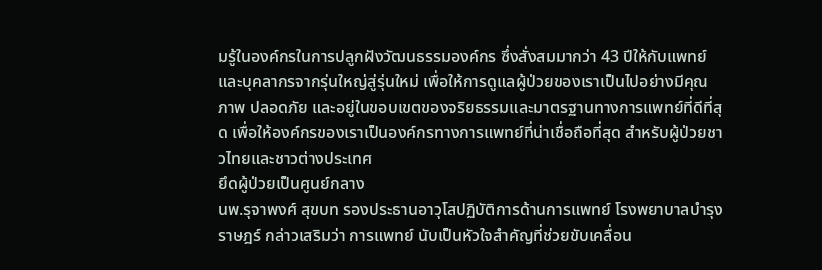มรู้ในองค์กรในการปลูกฝังวัฒนธรรมองค์กร ซึ่งสั่งสมมากว่า 43 ปีให้กับแพทย์และบุคลากรจากรุ่นใหญ่สู่รุ่นใหม่ เพื่อให้การดูแลผู้ป่วยของเราเป็นไปอย่างมีคุณภาพ ปลอดภัย และอยู่ในขอบเขตของจริยธรรมและมาตรฐานทางการแพทย์ที่ดีที่สุด เพื่อให้องค์กรของเราเป็นองค์กรทางการแพทย์ที่น่าเชื่อถือที่สุด สำหรับผู้ป่วยชาวไทยและชาวต่างประเทศ
ยึดผู้ป่วยเป็นศูนย์กลาง
นพ.รุจาพงศ์ สุขบท รองประธานอาวุโสปฏิบัติการด้านการแพทย์ โรงพยาบาลบำรุงราษฎร์ กล่าวเสริมว่า การแพทย์ นับเป็นหัวใจสำคัญที่ช่วยขับเคลื่อน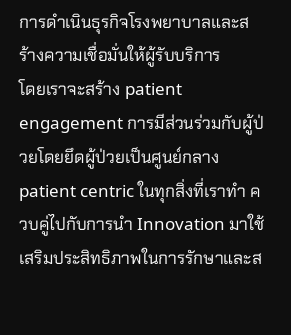การดำเนินธุรกิจโรงพยาบาลและสร้างความเชื่อมั่นให้ผู้รับบริการ
โดยเราจะสร้าง patient engagement การมีส่วนร่วมกับผู้ป่วยโดยยึดผู้ป่วยเป็นศูนย์กลาง patient centric ในทุกสิ่งที่เราทำ ควบคู่ไปกับการนำ Innovation มาใช้เสริมประสิทธิภาพในการรักษาและส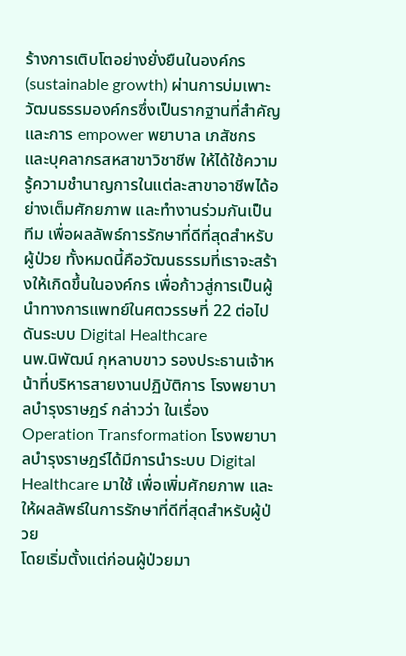ร้างการเติบโตอย่างยั่งยืนในองค์กร (sustainable growth) ผ่านการบ่มเพาะวัฒนธรรมองค์กรซึ่งเป็นรากฐานที่สำคัญ
และการ empower พยาบาล เภสัชกร และบุคลากรสหสาขาวิชาชีพ ให้ได้ใช้ความรู้ความชำนาญการในแต่ละสาขาอาชีพได้อย่างเต็มศักยภาพ และทำงานร่วมกันเป็นทีม เพื่อผลลัพธ์การรักษาที่ดีที่สุดสำหรับผู้ป่วย ทั้งหมดนี้คือวัฒนธรรมที่เราจะสร้างให้เกิดขึ้นในองค์กร เพื่อก้าวสู่การเป็นผู้นำทางการแพทย์ในศตวรรษที่ 22 ต่อไป
ดันระบบ Digital Healthcare
นพ.นิพัฒน์ กุหลาบขาว รองประธานเจ้าหน้าที่บริหารสายงานปฏิบัติการ โรงพยาบาลบำรุงราษฎร์ กล่าวว่า ในเรื่อง Operation Transformation โรงพยาบาลบำรุงราษฎร์ได้มีการนำระบบ Digital Healthcare มาใช้ เพื่อเพิ่มศักยภาพ และให้ผลลัพธ์ในการรักษาที่ดีที่สุดสำหรับผู้ป่วย
โดยเริ่มตั้งแต่ก่อนผู้ป่วยมา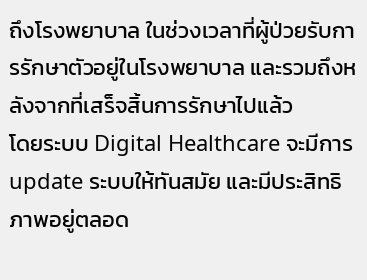ถึงโรงพยาบาล ในช่วงเวลาที่ผู้ป่วยรับการรักษาตัวอยู่ในโรงพยาบาล และรวมถึงหลังจากที่เสร็จสิ้นการรักษาไปแล้ว
โดยระบบ Digital Healthcare จะมีการ update ระบบให้ทันสมัย และมีประสิทธิภาพอยู่ตลอด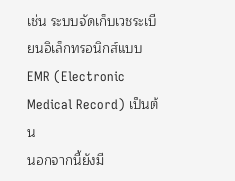เช่น ระบบจัดเก็บเวชระเบียนอิเล็กทรอนิกส์แบบ EMR (Electronic Medical Record) เป็นต้น
นอกจากนี้ยังมี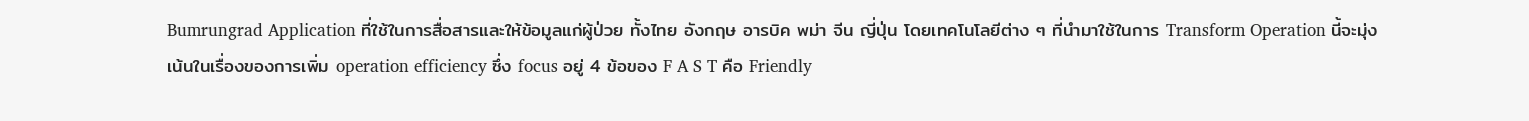Bumrungrad Application ที่ใช้ในการสื่อสารและให้ข้อมูลแก่ผู้ป่วย ทั้งไทย อังกฤษ อารบิค พม่า จีน ญี่ปุ่น โดยเทคโนโลยีต่าง ๆ ที่นำมาใช้ในการ Transform Operation นี้จะมุ่งเน้นในเรื่องของการเพิ่ม operation efficiency ซึ่ง focus อยู่ 4 ข้อของ F A S T คือ Friendly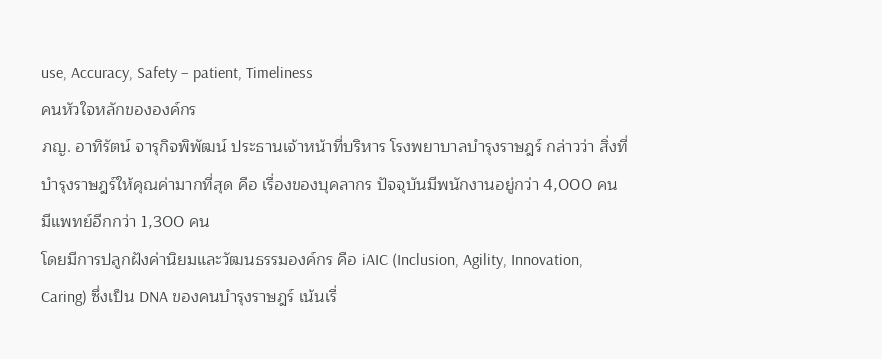use, Accuracy, Safety – patient, Timeliness
คนหัวใจหลักขององค์กร
ภญ. อาทิรัตน์ จารุกิจพิพัฒน์ ประธานเจ้าหน้าที่บริหาร โรงพยาบาลบำรุงราษฎร์ กล่าวว่า สิ่งที่บำรุงราษฎร์ให้คุณค่ามากที่สุด คือ เรื่องของบุคลากร ปัจจุบันมีพนักงานอยู่กว่า 4,000 คน มีแพทย์อีกกว่า 1,300 คน
โดยมีการปลูกฝังค่านิยมและวัฒนธรรมองค์กร คือ iAIC (Inclusion, Agility, Innovation, Caring) ซึ่งเป็น DNA ของคนบำรุงราษฎร์ เน้นเรื่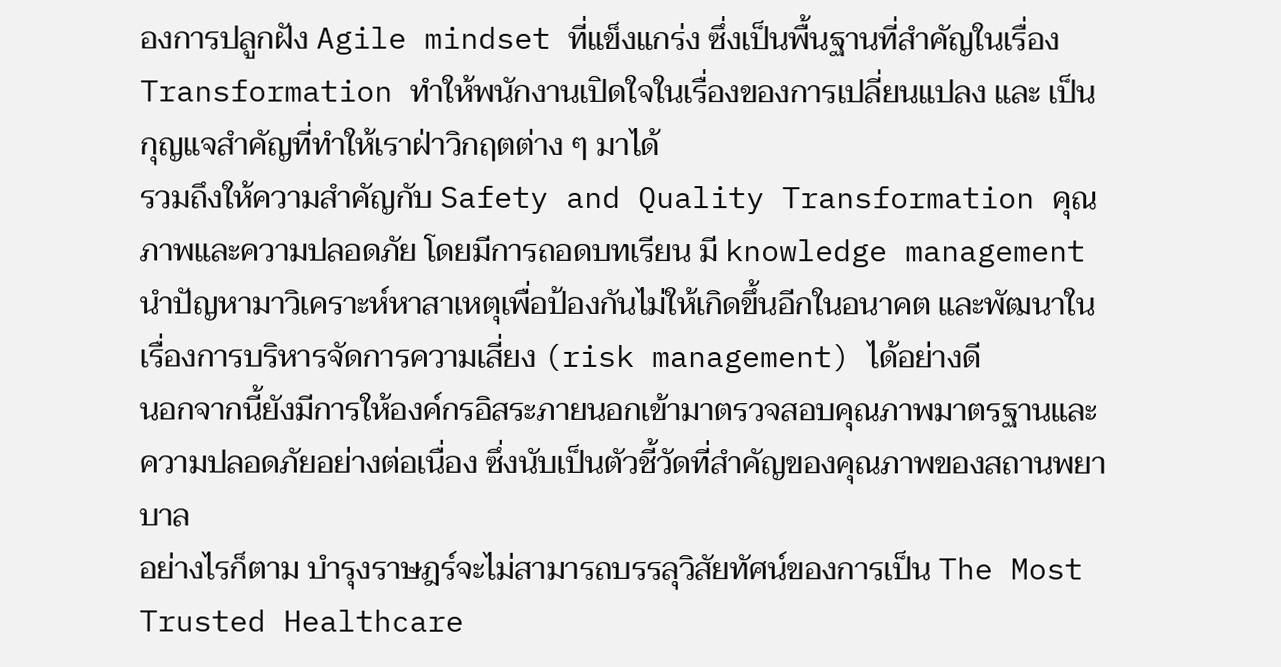องการปลูกฝัง Agile mindset ที่แข็งแกร่ง ซึ่งเป็นพื้นฐานที่สำคัญในเรื่อง Transformation ทำให้พนักงานเปิดใจในเรื่องของการเปลี่ยนแปลง และ เป็นกุญแจสำคัญที่ทำให้เราฝ่าวิกฤตต่าง ๆ มาได้
รวมถึงให้ความสำคัญกับ Safety and Quality Transformation คุณภาพและความปลอดภัย โดยมีการถอดบทเรียน มี knowledge management นำปัญหามาวิเคราะห์หาสาเหตุเพื่อป้องกันไม่ให้เกิดขึ้นอีกในอนาคต และพัฒนาในเรื่องการบริหารจัดการความเสี่ยง (risk management) ได้อย่างดี
นอกจากนี้ยังมีการให้องค์กรอิสระภายนอกเข้ามาตรวจสอบคุณภาพมาตรฐานและความปลอดภัยอย่างต่อเนื่อง ซึ่งนับเป็นตัวชี้วัดที่สำคัญของคุณภาพของสถานพยาบาล
อย่างไรก็ตาม บำรุงราษฎร์จะไม่สามารถบรรลุวิสัยทัศน์ของการเป็น The Most Trusted Healthcare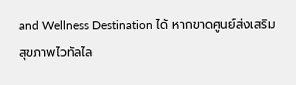and Wellness Destination ได้ หากขาดศูนย์ส่งเสริมสุขภาพไวทัลไล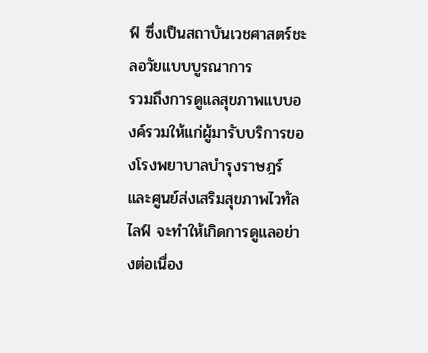ฟ์ ซึ่งเป็นสถาบันเวชศาสตร์ชะลอวัยแบบบูรณาการ
รวมถึงการดูแลสุขภาพแบบองค์รวมให้แก่ผู้มารับบริการของโรงพยาบาลบำรุงราษฎร์และศูนย์ส่งเสริมสุขภาพไวทัลไลฟ์ จะทำให้เกิดการดูแลอย่างต่อเนื่อง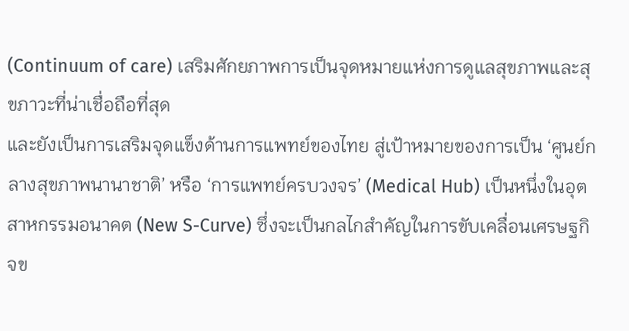(Continuum of care) เสริมศักยภาพการเป็นจุดหมายแห่งการดูแลสุขภาพและสุขภาวะที่น่าเชื่อถือที่สุด
และยังเป็นการเสริมจุดแข็งด้านการแพทย์ของไทย สู่เป้าหมายของการเป็น ‘ศูนย์กลางสุขภาพนานาชาติ’ หรือ ‘การแพทย์ครบวงจร’ (Medical Hub) เป็นหนึ่งในอุตสาหกรรมอนาคต (New S-Curve) ซึ่งจะเป็นกลไกสำคัญในการขับเคลื่อนเศรษฐกิจข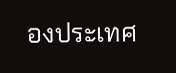องประเทศ